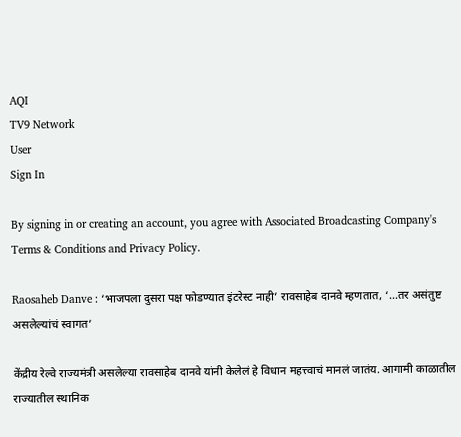AQI
TV9 Network
User
Sign In

By signing in or creating an account, you agree with Associated Broadcasting Company's Terms & Conditions and Privacy Policy.

Raosaheb Danve : ‘भाजपला दुसरा पक्ष फोडण्यात इंटरेस्ट नाही’ रावसाहेब दानवे म्हणतात, ‘…तर असंतुष्ट असलेल्यांचं स्वागत’

केंद्रीय रेल्वे राज्यमंत्री असलेल्या रावसाहेब दानवे यांनी केलेलं हे विधान महत्त्वाचं मानलं जातंय. आगामी काळातील राज्यातील स्थानिक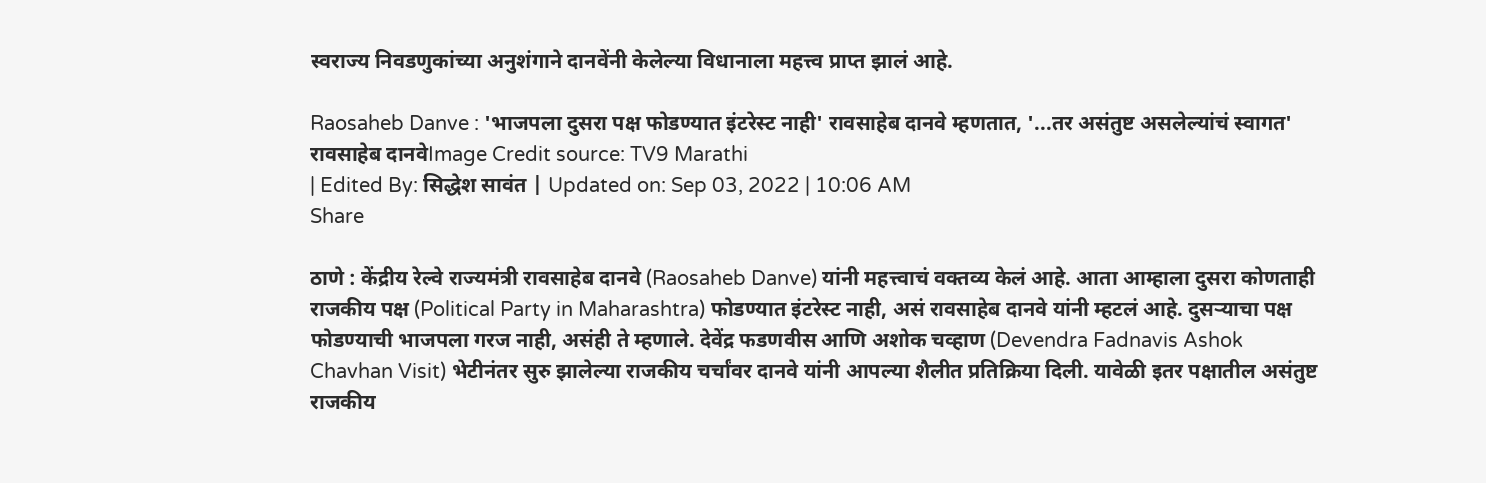स्वराज्य निवडणुकांच्या अनुशंगाने दानवेंनी केलेल्या विधानाला महत्त्व प्राप्त झालं आहे.

Raosaheb Danve : 'भाजपला दुसरा पक्ष फोडण्यात इंटरेस्ट नाही' रावसाहेब दानवे म्हणतात, '...तर असंतुष्ट असलेल्यांचं स्वागत'
रावसाहेब दानवेImage Credit source: TV9 Marathi
| Edited By: सिद्धेश सावंत | Updated on: Sep 03, 2022 | 10:06 AM
Share

ठाणे : केंद्रीय रेल्वे राज्यमंत्री रावसाहेब दानवे (Raosaheb Danve) यांनी महत्त्वाचं वक्तव्य केलं आहे. आता आम्हाला दुसरा कोणताही राजकीय पक्ष (Political Party in Maharashtra) फोडण्यात इंटरेस्ट नाही, असं रावसाहेब दानवे यांनी म्हटलं आहे. दुसऱ्याचा पक्ष फोडण्याची भाजपला गरज नाही, असंही ते म्हणाले. देवेंद्र फडणवीस आणि अशोक चव्हाण (Devendra Fadnavis Ashok Chavhan Visit) भेटीनंतर सुरु झालेल्या राजकीय चर्चांवर दानवे यांनी आपल्या शैलीत प्रतिक्रिया दिली. यावेळी इतर पक्षातील असंतुष्ट राजकीय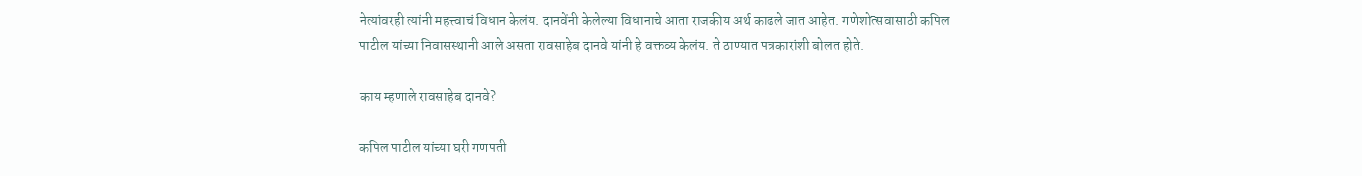नेत्यांवरही त्यांनी महत्त्वाचं विधान केलंय. दानवेंनी केलेल्या विधानाचे आता राजकीय अर्थ काढले जात आहेत. गणेशोत्सवासाठी कपिल पाटील यांच्या निवासस्थानी आले असता रावसाहेब दानवे यांनी हे वक्तव्य केलंय. ते ठाण्यात पत्रकारांशी बोलत होते.

काय म्हणाले रावसाहेब दानवे?

कपिल पाटील यांच्या घरी गणपती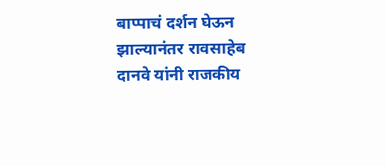बाप्पाचं दर्शन घेऊन झाल्यानंतर रावसाहेब दानवे यांनी राजकीय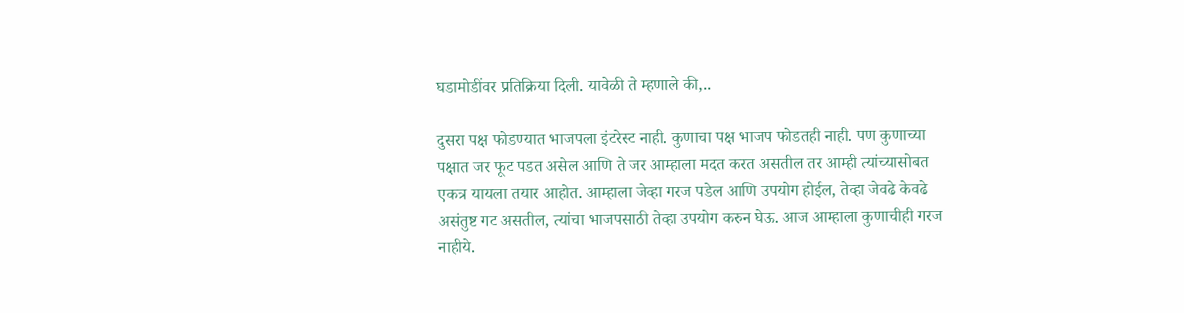घडामोडींवर प्रतिक्रिया दिली. यावेळी ते म्हणाले की,..

दुसरा पक्ष फोडण्यात भाजपला इंटरेस्ट नाही. कुणाचा पक्ष भाजप फोडतही नाही. पण कुणाच्या पक्षात जर फूट पडत असेल आणि ते जर आम्हाला मदत करत असतील तर आम्ही त्यांच्यासोबत एकत्र यायला तयार आहोत. आम्हाला जेव्हा गरज पडेल आणि उपयोग होईल, तेव्हा जेवढे केवढे असंतुष्ट गट असतील, त्यांचा भाजपसाठी तेव्हा उपयोग करुन घेऊ. आज आम्हाला कुणाचीही गरज नाहीये.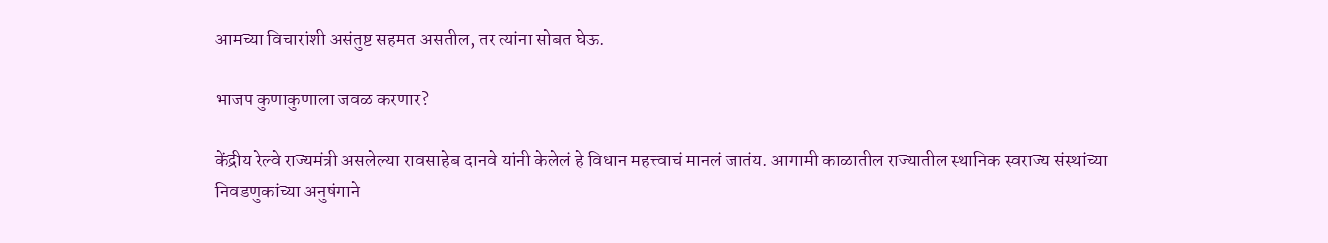आमच्या विचारांशी असंतुष्ट सहमत असतील, तर त्यांना सोबत घेऊ.

भाजप कुणाकुणाला जवळ करणार?

केंद्रीय रेल्वे राज्यमंत्री असलेल्या रावसाहेब दानवे यांनी केलेलं हे विधान महत्त्वाचं मानलं जातंय. आगामी काळातील राज्यातील स्थानिक स्वराज्य संस्थांच्या निवडणुकांच्या अनुषंगाने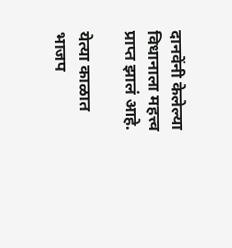दानवेंनी केलेल्या विधानाला महत्त्व प्राप्त झालं आहे.

येत्या काळात भाजप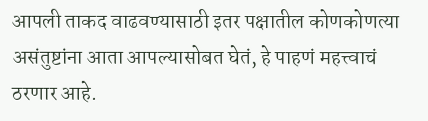आपली ताकद वाढवण्यासाठी इतर पक्षातील कोणकोणत्या असंतुष्टांना आता आपल्यासोबत घेतं, हे पाहणं महत्त्वाचं ठरणार आहे.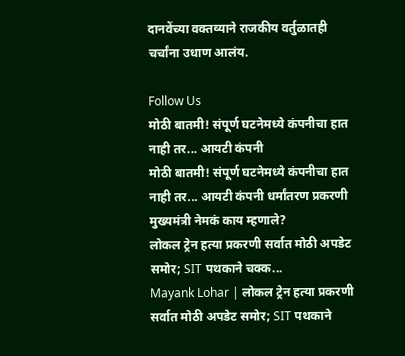दानवेंच्या वक्तव्याने राजकीय वर्तुळातही चर्चांना उधाण आलंय.

Follow Us
मोठी बातमी! संपूर्ण घटनेमध्ये कंपनीचा हात नाही तर... आयटी कंपनी
मोठी बातमी! संपूर्ण घटनेमध्ये कंपनीचा हात नाही तर... आयटी कंपनी धर्मांतरण प्रकरणी मुख्यमंत्री नेमकं काय म्हणाले?
लोकल ट्रेन हत्या प्रकरणी सर्वात मोठी अपडेट समोर; SIT पथकाने चक्क...
Mayank Lohar | लोकल ट्रेन हत्या प्रकरणी सर्वात मोठी अपडेट समोर; SIT पथकाने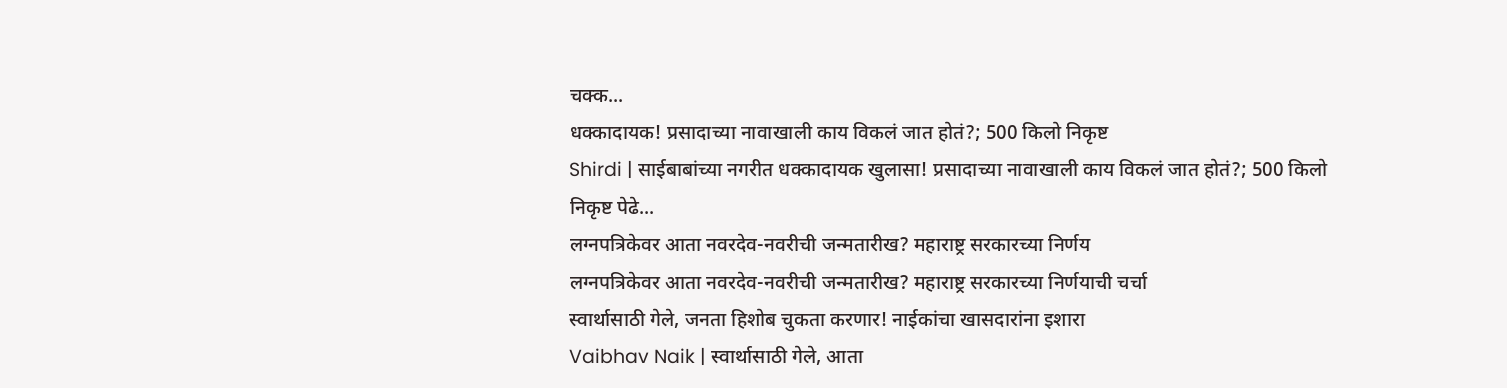चक्क...
धक्कादायक! प्रसादाच्या नावाखाली काय विकलं जात होतं?; 500 किलो निकृष्ट
Shirdi | साईबाबांच्या नगरीत धक्कादायक खुलासा! प्रसादाच्या नावाखाली काय विकलं जात होतं?; 500 किलो निकृष्ट पेढे...
लग्नपत्रिकेवर आता नवरदेव-नवरीची जन्मतारीख? महाराष्ट्र सरकारच्या निर्णय
लग्नपत्रिकेवर आता नवरदेव-नवरीची जन्मतारीख? महाराष्ट्र सरकारच्या निर्णयाची चर्चा
स्वार्थासाठी गेले, जनता हिशोब चुकता करणार! नाईकांचा खासदारांना इशारा
Vaibhav Naik | स्वार्थासाठी गेले, आता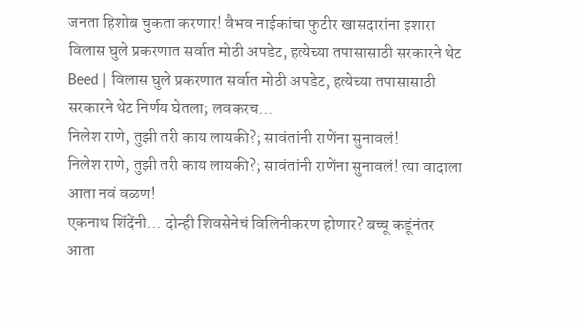जनता हिशोब चुकता करणार! वैभव नाईकांचा फुटीर खासदारांना इशारा
विलास घुले प्रकरणात सर्वात मोठी अपडेट, हत्येच्या तपासासाठी सरकारने थेट
Beed | विलास घुले प्रकरणात सर्वात मोठी अपडेट, हत्येच्या तपासासाठी सरकारने थेट निर्णय घेतला; लवकरच...
निलेश राणे, तुझी तरी काय लायकी?; सावंतांनी राणेंना सुनावलं!
निलेश राणे, तुझी तरी काय लायकी?; सावंतांनी राणेंना सुनावलं! त्या वादाला आता नवं वळण!
एकनाथ शिंदेंनी... दोन्ही शिवसेनेचं विलिनीकरण होणार? बच्चू कडूंनंतर आता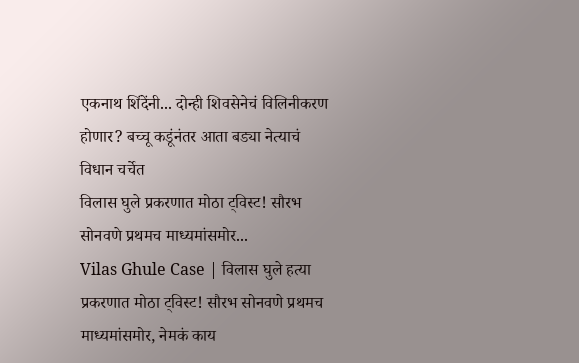एकनाथ शिंदेंनी... दोन्ही शिवसेनेचं विलिनीकरण होणार? बच्चू कडूंनंतर आता बड्या नेत्याचं विधान चर्चेत
विलास घुले प्रकरणात मोठा ट्विस्ट! सौरभ सोनवणे प्रथमच माध्यमांसमोर...
Vilas Ghule Case | विलास घुले हत्या प्रकरणात मोठा ट्विस्ट! सौरभ सोनवणे प्रथमच माध्यमांसमोर, नेमकं काय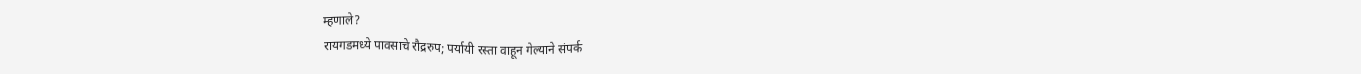म्हणाले?
रायगडमध्ये पावसाचे रौद्ररुप; पर्यायी रस्ता वाहून गेल्याने संपर्क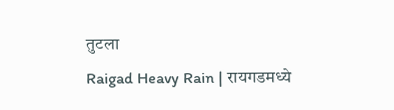तुटला
Raigad Heavy Rain | रायगडमध्ये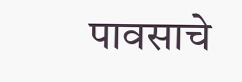पावसाचे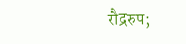रौद्ररुप;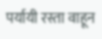पर्यायी रस्ता वाहून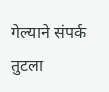गेल्याने संपर्क तुटला